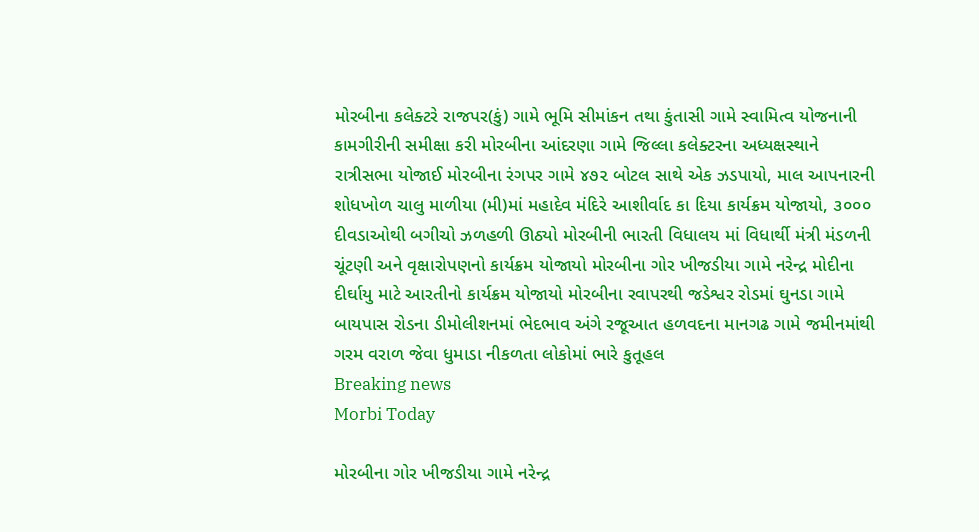મોરબીના કલેક્ટરે રાજપર(કું) ગામે ભૂમિ સીમાંકન તથા કુંતાસી ગામે સ્વામિત્વ યોજનાની કામગીરીની સમીક્ષા કરી મોરબીના આંદરણા ગામે જિલ્લા કલેક્ટરના અધ્યક્ષસ્થાને રાત્રીસભા યોજાઈ મોરબીના રંગપર ગામે ૪૭૨ બોટલ સાથે એક ઝડપાયો, માલ આપનારની શોધખોળ ચાલુ માળીયા (મી)માં મહાદેવ મંદિરે આશીર્વાદ કા દિયા કાર્યક્રમ યોજાયો, ૩૦૦૦ દીવડાઓથી બગીચો ઝળહળી ઊઠ્યો મોરબીની ભારતી વિધાલય માં વિધાર્થી મંત્રી મંડળની ચૂંટણી અને વૃક્ષારોપણનો કાર્યક્રમ યોજાયો મોરબીના ગોર ખીજડીયા ગામે નરેન્દ્ર મોદીના દીર્ઘાયુ માટે આરતીનો કાર્યક્રમ યોજાયો મોરબીના રવાપરથી જડેશ્વર રોડમાં ઘુનડા ગામે બાયપાસ રોડના ડીમોલીશનમાં ભેદભાવ અંગે રજૂઆત હળવદના માનગઢ ગામે જમીનમાંથી ગરમ વરાળ જેવા ધુમાડા નીકળતા લોકોમાં ભારે કુતૂહલ
Breaking news
Morbi Today

મોરબીના ગોર ખીજડીયા ગામે નરેન્દ્ર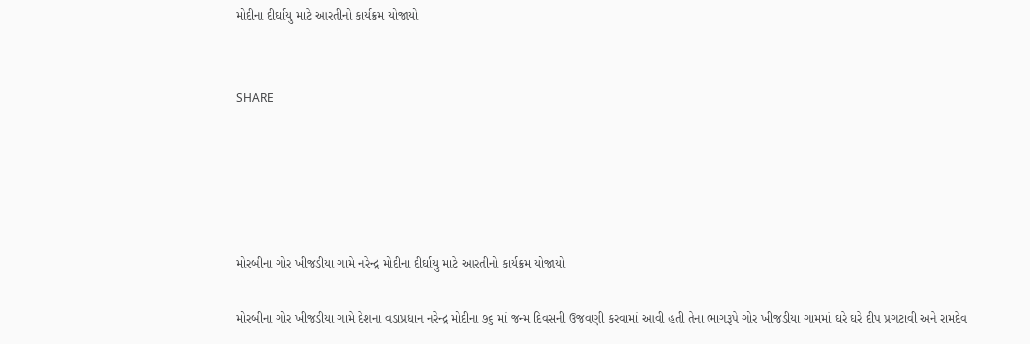મોદીના દીર્ઘાયુ માટે આરતીનો કાર્યક્રમ યોજાયો


SHARE





મોરબીના ગોર ખીજડીયા ગામે નરેન્દ્ર મોદીના દીર્ઘાયુ માટે આરતીનો કાર્યક્રમ યોજાયો

મોરબીના ગોર ખીજડીયા ગામે દેશના વડાપ્રધાન નરેન્દ્ર મોદીના ૭૬ માં જન્મ દિવસની ઉજવણી કરવામાં આવી હતી તેના ભાગરૂપે ગોર ખીજડીયા ગામમાં ઘરે ઘરે દીપ પ્રગટાવી અને રામદેવ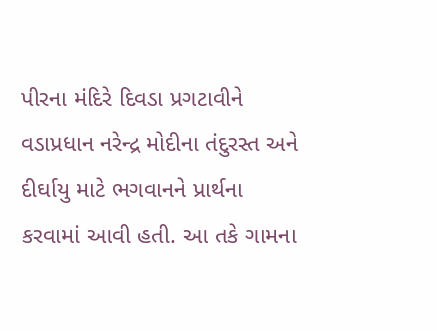પીરના મંદિરે દિવડા પ્રગટાવીને વડાપ્રધાન નરેન્દ્ર મોદીના તંદુરસ્ત અને દીર્ઘાયુ માટે ભગવાનને પ્રાર્થના કરવામાં આવી હતી. આ તકે ગામના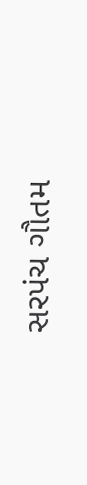સરપંચ ગૌતમ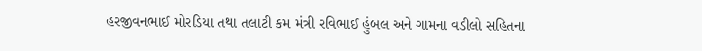હરજીવનભાઈ મોરડિયા તથા તલાટી કમ મંત્રી રવિભાઈ હુંબલ અને ગામના વડીલો સહિતના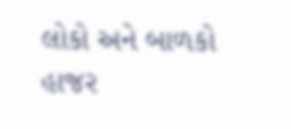લોકો અને બાળકો હાજર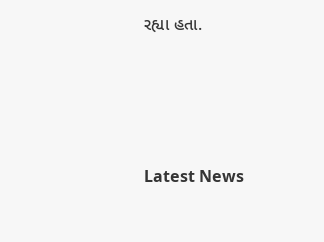રહ્યા હતા.




Latest News